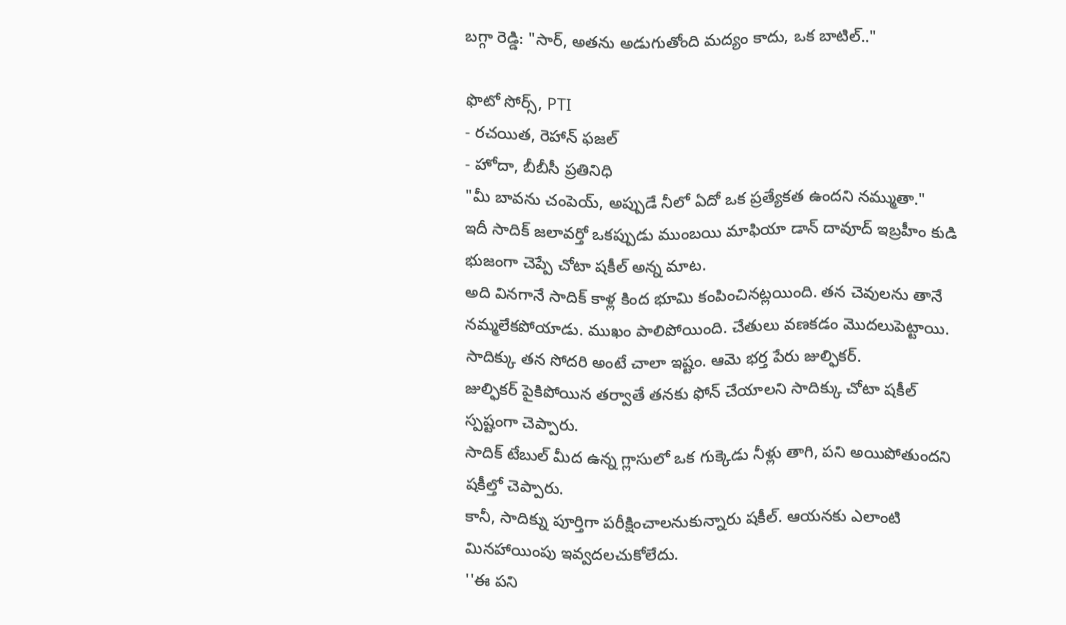బగ్గా రెడ్డి: "సార్, అతను అడుగుతోంది మద్యం కాదు, ఒక బాటిల్.."

ఫొటో సోర్స్, PTI
- రచయిత, రెహాన్ ఫజల్
- హోదా, బీబీసీ ప్రతినిధి
"మీ బావను చంపెయ్, అప్పుడే నీలో ఏదో ఒక ప్రత్యేకత ఉందని నమ్ముతా."
ఇదీ సాదిక్ జలావర్తో ఒకప్పుడు ముంబయి మాఫియా డాన్ దావూద్ ఇబ్రహీం కుడి భుజంగా చెప్పే చోటా షకీల్ అన్న మాట.
అది వినగానే సాదిక్ కాళ్ల కింద భూమి కంపించినట్లయింది. తన చెవులను తానే నమ్మలేకపోయాడు. ముఖం పాలిపోయింది. చేతులు వణకడం మొదలుపెట్టాయి.
సాదిక్కు తన సోదరి అంటే చాలా ఇష్టం. ఆమె భర్త పేరు జుల్ఫికర్.
జుల్ఫికర్ పైకిపోయిన తర్వాతే తనకు ఫోన్ చేయాలని సాదిక్కు చోటా షకీల్ స్పష్టంగా చెప్పారు.
సాదిక్ టేబుల్ మీద ఉన్న గ్లాసులో ఒక గుక్కెడు నీళ్లు తాగి, పని అయిపోతుందని షకీల్తో చెప్పారు.
కానీ, సాదిక్ను పూర్తిగా పరీక్షించాలనుకున్నారు షకీల్. ఆయనకు ఎలాంటి మినహాయింపు ఇవ్వదలచుకోలేదు.
''ఈ పని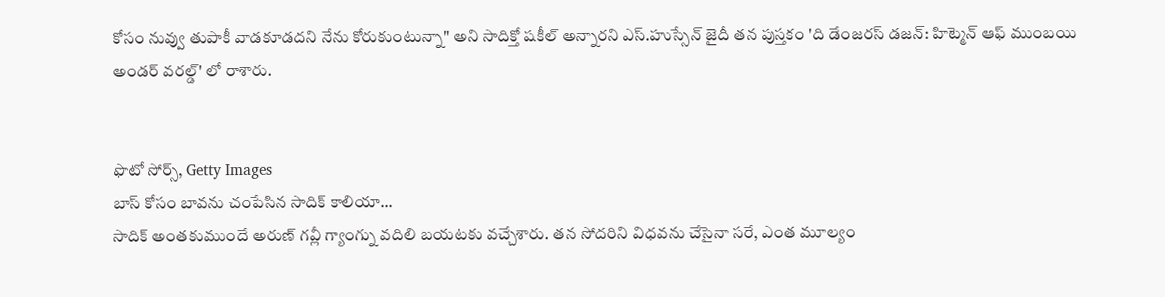కోసం నువ్వు తుపాకీ వాడకూడదని నేను కోరుకుంటున్నా" అని సాదిక్తో షకీల్ అన్నారని ఎస్.హుస్సేన్ జైదీ తన పుస్తకం 'ది డేంజరస్ డజన్: హిట్మెన్ ఆఫ్ ముంబయి అండర్ వరల్డ్' లో రాశారు.


ఫొటో సోర్స్, Getty Images
బాస్ కోసం బావను చంపేసిన సాదిక్ కాలియా...
సాదిక్ అంతకుముందే అరుణ్ గవ్లీ గ్యాంగ్ను వదిలి బయటకు వచ్చేశారు. తన సోదరిని విధవను చేసైనా సరే, ఎంత మూల్యం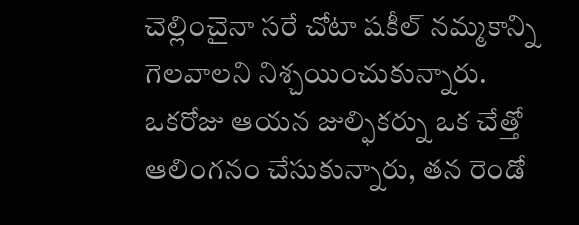చెల్లించైనా సరే చోటా షకీల్ నమ్మకాన్ని గెలవాలని నిశ్చయించుకున్నారు.
ఒకరోజు ఆయన జుల్ఫికర్ను ఒక చేత్తో ఆలింగనం చేసుకున్నారు, తన రెండో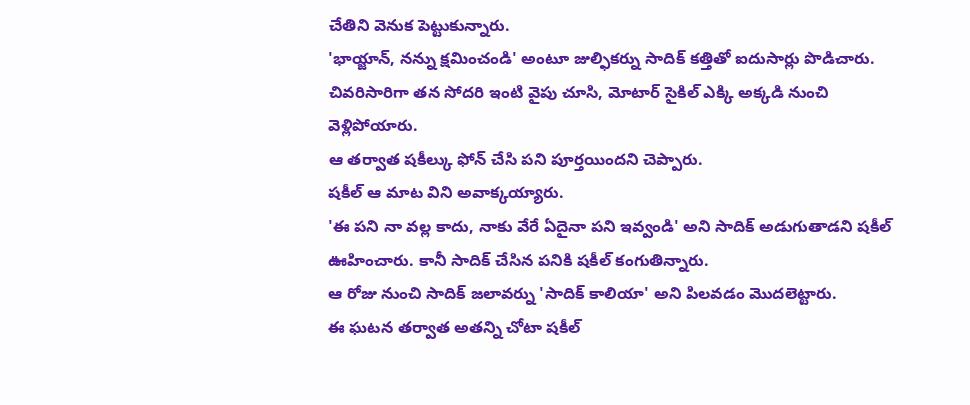చేతిని వెనుక పెట్టుకున్నారు.
'భాయ్జాన్, నన్ను క్షమించండి' అంటూ జుల్ఫికర్ను సాదిక్ కత్తితో ఐదుసార్లు పొడిచారు. చివరిసారిగా తన సోదరి ఇంటి వైపు చూసి, మోటార్ సైకిల్ ఎక్కి అక్కడి నుంచి వెళ్లిపోయారు.
ఆ తర్వాత షకీల్కు ఫోన్ చేసి పని పూర్తయిందని చెప్పారు.
షకీల్ ఆ మాట విని అవాక్కయ్యారు.
'ఈ పని నా వల్ల కాదు, నాకు వేరే ఏదైనా పని ఇవ్వండి' అని సాదిక్ అడుగుతాడని షకీల్ ఊహించారు. కానీ సాదిక్ చేసిన పనికి షకీల్ కంగుతిన్నారు.
ఆ రోజు నుంచి సాదిక్ జలావర్ను 'సాదిక్ కాలియా' అని పిలవడం మొదలెట్టారు.
ఈ ఘటన తర్వాత అతన్ని చోటా షకీల్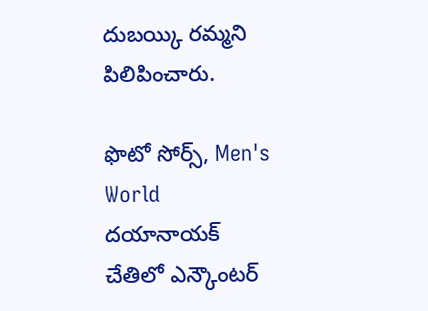దుబయ్కి రమ్మని పిలిపించారు.

ఫొటో సోర్స్, Men's World
దయానాయక్ చేతిలో ఎన్కౌంటర్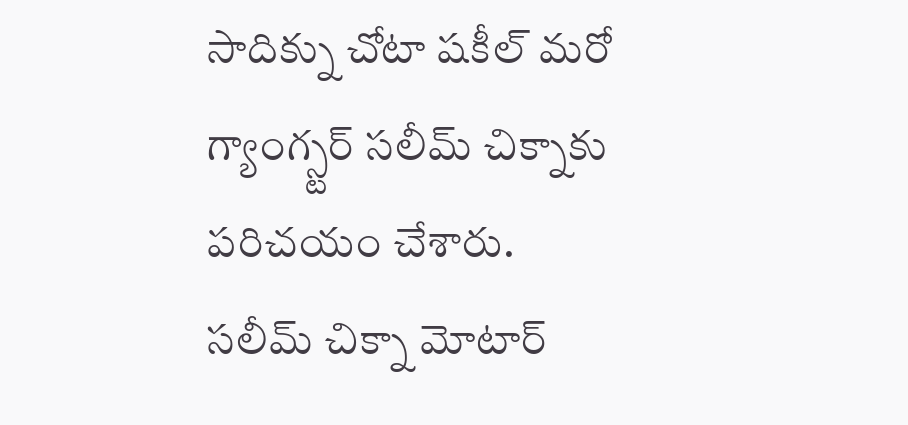సాదిక్ను చోటా షకీల్ మరో గ్యాంగ్స్టర్ సలీమ్ చిక్నాకు పరిచయం చేశారు.
సలీమ్ చిక్నా మోటార్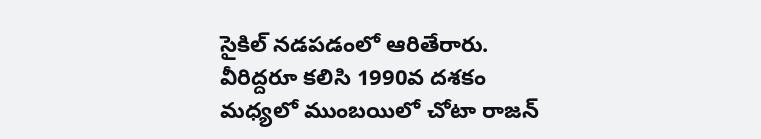సైకిల్ నడపడంలో ఆరితేరారు.
వీరిద్దరూ కలిసి 1990వ దశకం మధ్యలో ముంబయిలో చోటా రాజన్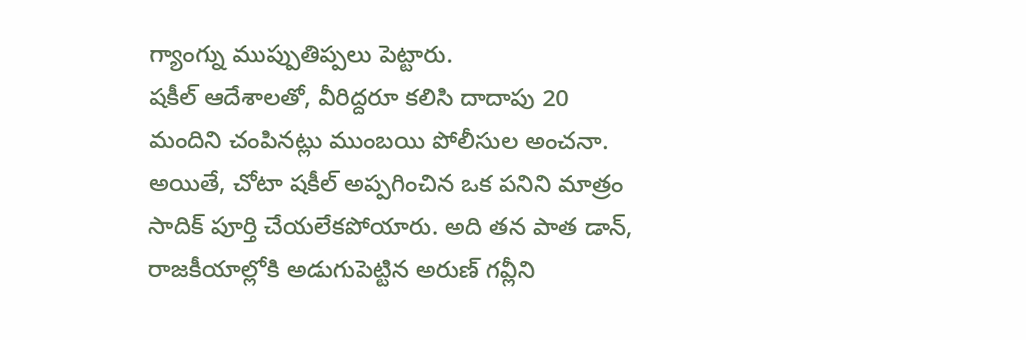గ్యాంగ్ను ముప్పుతిప్పలు పెట్టారు.
షకీల్ ఆదేశాలతో, వీరిద్దరూ కలిసి దాదాపు 20 మందిని చంపినట్లు ముంబయి పోలీసుల అంచనా.
అయితే, చోటా షకీల్ అప్పగించిన ఒక పనిని మాత్రం సాదిక్ పూర్తి చేయలేకపోయారు. అది తన పాత డాన్, రాజకీయాల్లోకి అడుగుపెట్టిన అరుణ్ గవ్లీని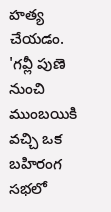హత్య చేయడం.
'గవ్లీ పుణె నుంచి ముంబయికి వచ్చి ఒక బహిరంగ సభలో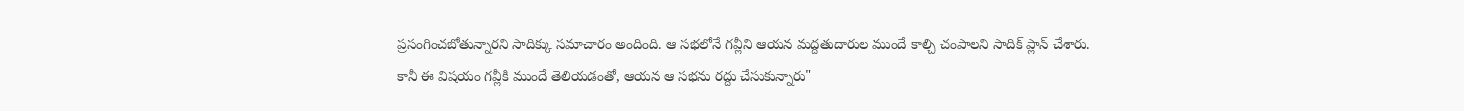ప్రసంగించబోతున్నారని సాదిక్కు సమాచారం అందింది. ఆ సభలోనే గవ్లీని ఆయన మద్దతుదారుల ముందే కాల్చి చంపాలని సాదిక్ ప్లాన్ చేశారు. కానీ ఈ విషయం గవ్లీకి ముందే తెలియడంతో, ఆయన ఆ సభను రద్దు చేసుకున్నారు"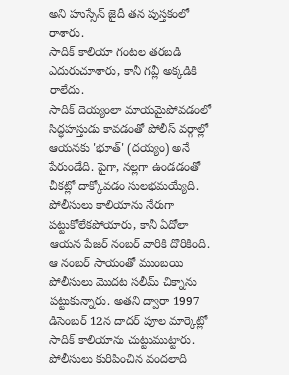అని హుస్సేన్ జైదీ తన పుస్తకంలో రాశారు.
సాదిక్ కాలియా గంటల తరబడి ఎదురుచూశారు, కానీ గవ్లీ అక్కడికి రాలేదు.
సాదిక్ దెయ్యంలా మాయమైపోవడంలో సిద్ధహస్తుడు కావడంతో పోలీస్ వర్గాల్లో ఆయనకు 'భూత్' (దయ్యం) అనే పేరుండేది. పైగా, నల్లగా ఉండడంతో చీకట్లో దాక్కోవడం సులభమయ్యేది.
పోలీసులు కాలియాను నేరుగా పట్టుకోలేకపోయారు, కానీ ఏదోలా ఆయన పేజర్ నంబర్ వారికి దొరికింది.
ఆ నంబర్ సాయంతో ముంబయి పోలీసులు మొదట సలీమ్ చిక్నాను పట్టుకున్నారు. అతని ద్వారా 1997 డిసెంబర్ 12న దాదర్ పూల మార్కెట్లో సాదిక్ కాలియాను చుట్టుముట్టారు.
పోలీసులు కురిపించిన వందలాది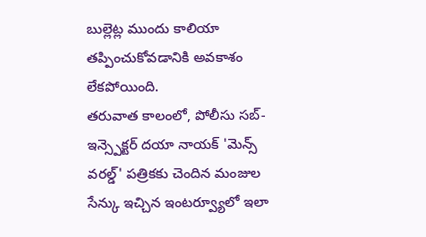బుల్లెట్ల ముందు కాలియా తప్పించుకోవడానికి అవకాశం లేకపోయింది.
తరువాత కాలంలో, పోలీసు సబ్-ఇన్స్పెక్టర్ దయా నాయక్ 'మెన్స్ వరల్డ్' పత్రికకు చెందిన మంజుల సేన్కు ఇచ్చిన ఇంటర్వ్యూలో ఇలా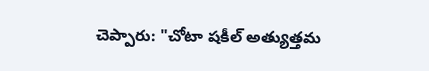చెప్పారు: "చోటా షకీల్ అత్యుత్తమ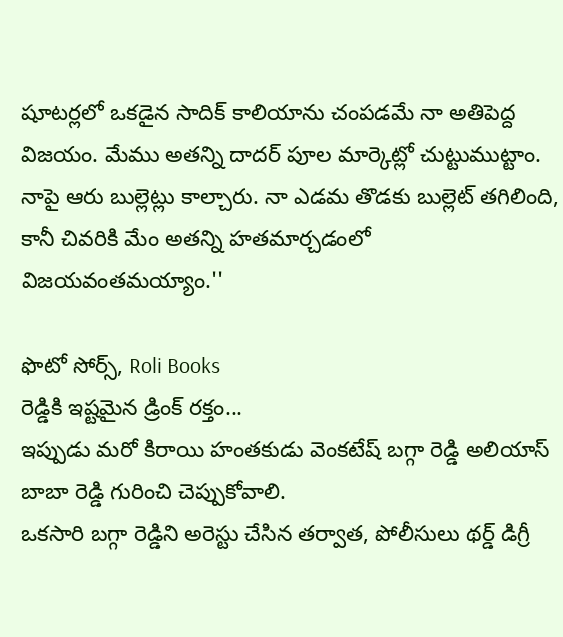షూటర్లలో ఒకడైన సాదిక్ కాలియాను చంపడమే నా అతిపెద్ద విజయం. మేము అతన్ని దాదర్ పూల మార్కెట్లో చుట్టుముట్టాం. నాపై ఆరు బుల్లెట్లు కాల్చారు. నా ఎడమ తొడకు బుల్లెట్ తగిలింది, కానీ చివరికి మేం అతన్ని హతమార్చడంలో విజయవంతమయ్యాం.''

ఫొటో సోర్స్, Roli Books
రెడ్డికి ఇష్టమైన డ్రింక్ రక్తం...
ఇప్పుడు మరో కిరాయి హంతకుడు వెంకటేష్ బగ్గా రెడ్డి అలియాస్ బాబా రెడ్డి గురించి చెప్పుకోవాలి.
ఒకసారి బగ్గా రెడ్డిని అరెస్టు చేసిన తర్వాత, పోలీసులు థర్డ్ డిగ్రీ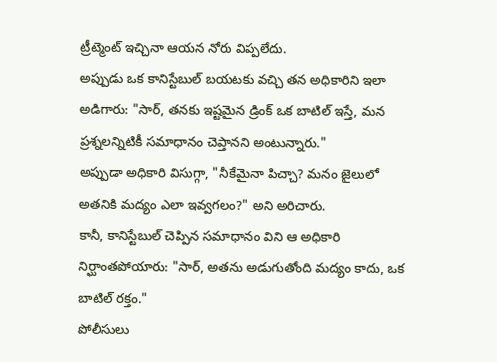ట్రీట్మెంట్ ఇచ్చినా ఆయన నోరు విప్పలేదు.
అప్పుడు ఒక కానిస్టేబుల్ బయటకు వచ్చి తన అధికారిని ఇలా అడిగారు: "సార్, తనకు ఇష్టమైన డ్రింక్ ఒక బాటిల్ ఇస్తే, మన ప్రశ్నలన్నిటికీ సమాధానం చెప్తానని అంటున్నారు."
అప్పుడా అధికారి విసుగ్గా, "నీకేమైనా పిచ్చా? మనం జైలులో అతనికి మద్యం ఎలా ఇవ్వగలం?" అని అరిచారు.
కానీ, కానిస్టేబుల్ చెప్పిన సమాధానం విని ఆ అధికారి నిర్ఘాంతపోయారు: "సార్, అతను అడుగుతోంది మద్యం కాదు, ఒక బాటిల్ రక్తం."
పోలీసులు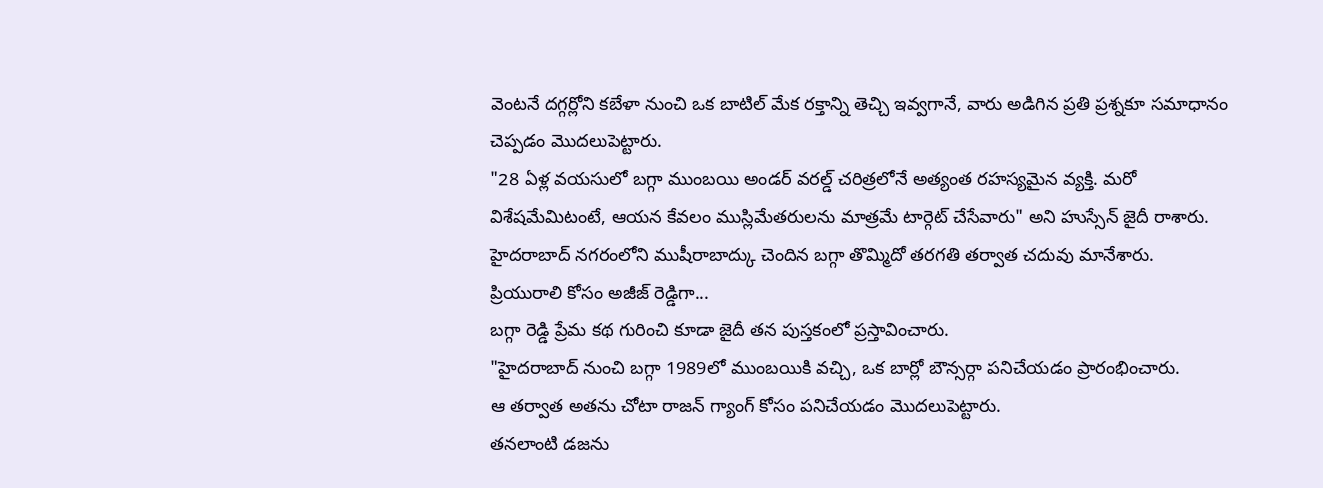వెంటనే దగ్గర్లోని కబేళా నుంచి ఒక బాటిల్ మేక రక్తాన్ని తెచ్చి ఇవ్వగానే, వారు అడిగిన ప్రతి ప్రశ్నకూ సమాధానం చెప్పడం మొదలుపెట్టారు.
"28 ఏళ్ల వయసులో బగ్గా ముంబయి అండర్ వరల్డ్ చరిత్రలోనే అత్యంత రహస్యమైన వ్యక్తి. మరో విశేషమేమిటంటే, ఆయన కేవలం ముస్లిమేతరులను మాత్రమే టార్గెట్ చేసేవారు" అని హుస్సేన్ జైదీ రాశారు.
హైదరాబాద్ నగరంలోని ముషీరాబాద్కు చెందిన బగ్గా తొమ్మిదో తరగతి తర్వాత చదువు మానేశారు.
ప్రియురాలి కోసం అజీజ్ రెడ్డిగా...
బగ్గా రెడ్డి ప్రేమ కథ గురించి కూడా జైదీ తన పుస్తకంలో ప్రస్తావించారు.
"హైదరాబాద్ నుంచి బగ్గా 1989లో ముంబయికి వచ్చి, ఒక బార్లో బౌన్సర్గా పనిచేయడం ప్రారంభించారు.
ఆ తర్వాత అతను చోటా రాజన్ గ్యాంగ్ కోసం పనిచేయడం మొదలుపెట్టారు.
తనలాంటి డజను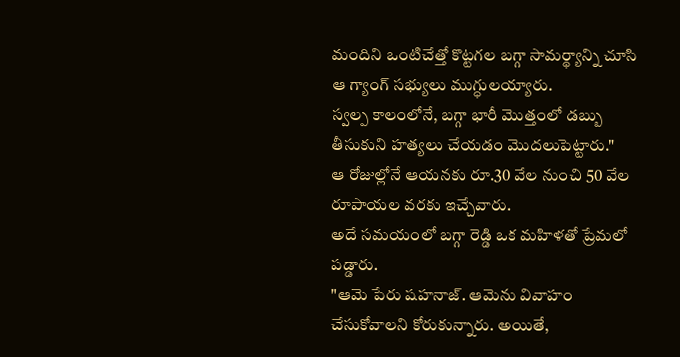మందిని ఒంటిచేత్తో కొట్టగల బగ్గా సామర్థ్యాన్ని చూసి ఆ గ్యాంగ్ సభ్యులు ముగ్ధులయ్యారు.
స్వల్ప కాలంలోనే, బగ్గా భారీ మొత్తంలో డబ్బు తీసుకుని హత్యలు చేయడం మొదలుపెట్టారు."
ఆ రోజుల్లోనే ఆయనకు రూ.30 వేల నుంచి 50 వేల రూపాయల వరకు ఇచ్చేవారు.
అదే సమయంలో బగ్గా రెడ్డి ఒక మహిళతో ప్రేమలో పడ్డారు.
"ఆమె పేరు షహనాజ్. ఆమెను వివాహం చేసుకోవాలని కోరుకున్నారు. అయితే,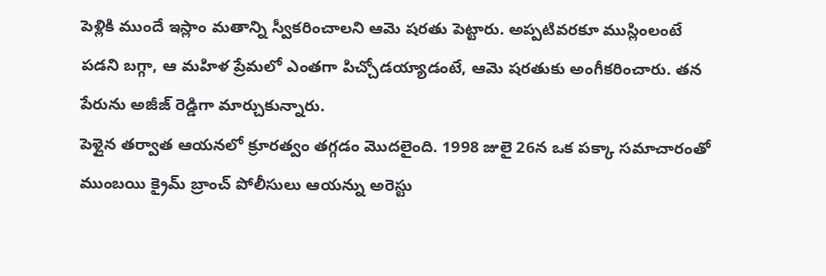పెళ్లికి ముందే ఇస్లాం మతాన్ని స్వీకరించాలని ఆమె షరతు పెట్టారు. అప్పటివరకూ ముస్లింలంటే పడని బగ్గా, ఆ మహిళ ప్రేమలో ఎంతగా పిచ్చోడయ్యాడంటే, ఆమె షరతుకు అంగీకరించారు. తన పేరును అజీజ్ రెడ్డిగా మార్చుకున్నారు.
పెళ్లైన తర్వాత ఆయనలో క్రూరత్వం తగ్గడం మొదలైంది. 1998 జులై 26న ఒక పక్కా సమాచారంతో ముంబయి క్రైమ్ బ్రాంచ్ పోలీసులు ఆయన్ను అరెస్టు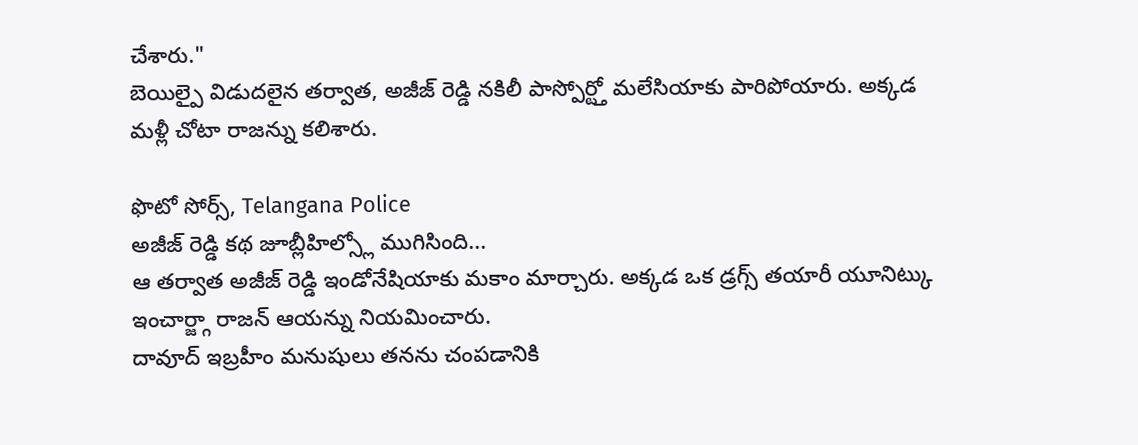చేశారు."
బెయిల్పై విడుదలైన తర్వాత, అజీజ్ రెడ్డి నకిలీ పాస్పోర్ట్తో మలేసియాకు పారిపోయారు. అక్కడ మళ్లీ చోటా రాజన్ను కలిశారు.

ఫొటో సోర్స్, Telangana Police
అజీజ్ రెడ్డి కథ జూబ్లీహిల్స్లో ముగిసింది...
ఆ తర్వాత అజీజ్ రెడ్డి ఇండోనేషియాకు మకాం మార్చారు. అక్కడ ఒక డ్రగ్స్ తయారీ యూనిట్కు ఇంచార్జ్గా రాజన్ ఆయన్ను నియమించారు.
దావూద్ ఇబ్రహీం మనుషులు తనను చంపడానికి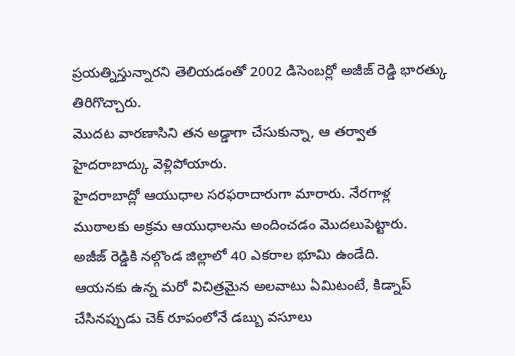ప్రయత్నిస్తున్నారని తెలియడంతో 2002 డిసెంబర్లో అజీజ్ రెడ్డి భారత్కు తిరిగొచ్చారు.
మొదట వారణాసిని తన అడ్డాగా చేసుకున్నా, ఆ తర్వాత హైదరాబాద్కు వెళ్లిపోయారు.
హైదరాబాద్లో ఆయుధాల సరఫరాదారుగా మారారు. నేరగాళ్ల ముఠాలకు అక్రమ ఆయుధాలను అందించడం మొదలుపెట్టారు.
అజీజ్ రెడ్డికి నల్గొండ జిల్లాలో 40 ఎకరాల భూమి ఉండేది.
ఆయనకు ఉన్న మరో విచిత్రమైన అలవాటు ఏమిటంటే, కిడ్నాప్ చేసినప్పుడు చెక్ రూపంలోనే డబ్బు వసూలు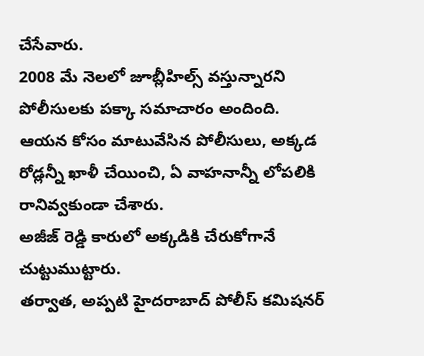చేసేవారు.
2008 మే నెలలో జూబ్లీహిల్స్ వస్తున్నారని పోలీసులకు పక్కా సమాచారం అందింది.
ఆయన కోసం మాటువేసిన పోలీసులు, అక్కడ రోడ్లన్నీ ఖాళీ చేయించి, ఏ వాహనాన్నీ లోపలికి రానివ్వకుండా చేశారు.
అజీజ్ రెడ్డి కారులో అక్కడికి చేరుకోగానే చుట్టుముట్టారు.
తర్వాత, అప్పటి హైదరాబాద్ పోలీస్ కమిషనర్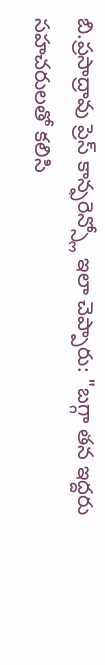బి.ప్రసాద్రావు ప్రెస్ కాన్ఫరెన్స్లో ఇలా చెప్పారు: "బగ్గా తన ఇద్దరు సహచరులతో కలిసి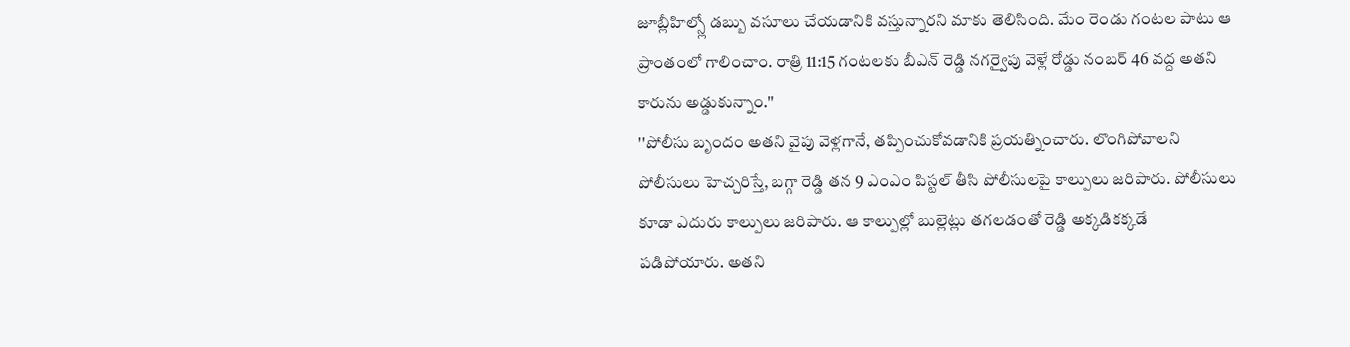జూబ్లీహిల్స్లో డబ్బు వసూలు చేయడానికి వస్తున్నారని మాకు తెలిసింది. మేం రెండు గంటల పాటు ఆ ప్రాంతంలో గాలించాం. రాత్రి 11:15 గంటలకు బీఎన్ రెడ్డి నగర్వైపు వెళ్లే రోడ్డు నంబర్ 46 వద్ద అతని కారును అడ్డుకున్నాం.''
''పోలీసు బృందం అతని వైపు వెళ్లగానే, తప్పించుకోవడానికి ప్రయత్నించారు. లొంగిపోవాలని పోలీసులు హెచ్చరిస్తే, బగ్గా రెడ్డి తన 9 ఎంఎం పిస్టల్ తీసి పోలీసులపై కాల్పులు జరిపారు. పోలీసులు కూడా ఎదురు కాల్పులు జరిపారు. ఆ కాల్పుల్లో బుల్లెట్లు తగలడంతో రెడ్డి అక్కడికక్కడే పడిపోయారు. అతని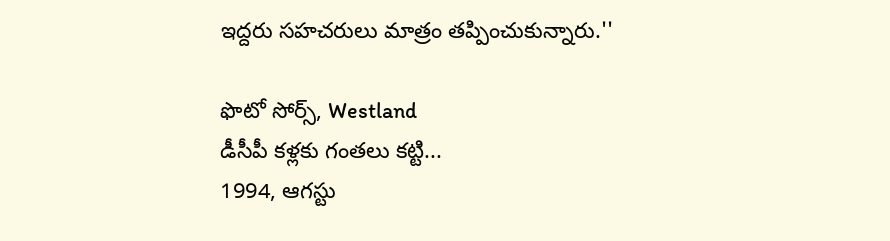ఇద్దరు సహచరులు మాత్రం తప్పించుకున్నారు.''

ఫొటో సోర్స్, Westland
డీసీపీ కళ్లకు గంతలు కట్టి...
1994, ఆగస్టు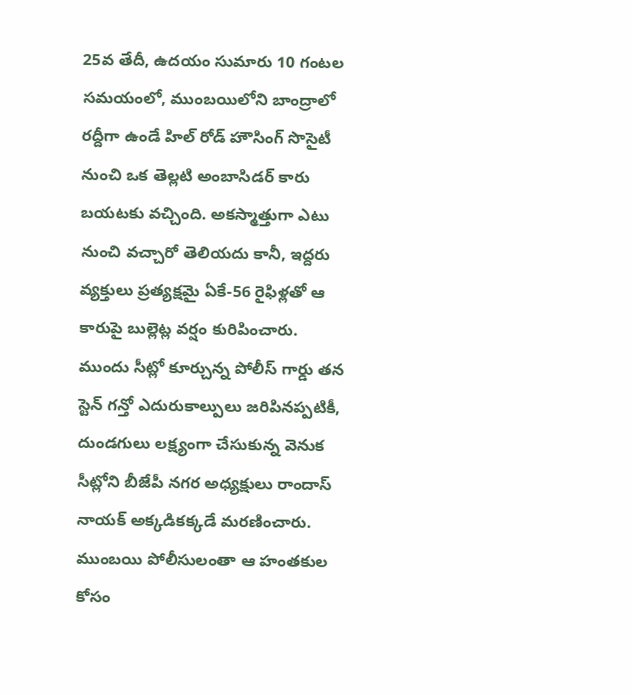25వ తేదీ, ఉదయం సుమారు 10 గంటల సమయంలో, ముంబయిలోని బాంద్రాలో రద్దీగా ఉండే హిల్ రోడ్ హౌసింగ్ సొసైటీ నుంచి ఒక తెల్లటి అంబాసిడర్ కారు బయటకు వచ్చింది. అకస్మాత్తుగా ఎటు నుంచి వచ్చారో తెలియదు కానీ, ఇద్దరు వ్యక్తులు ప్రత్యక్షమై ఏకే-56 రైఫిళ్లతో ఆ కారుపై బుల్లెట్ల వర్షం కురిపించారు.
ముందు సీట్లో కూర్చున్న పోలీస్ గార్డు తన స్టెన్ గన్తో ఎదురుకాల్పులు జరిపినప్పటికీ, దుండగులు లక్ష్యంగా చేసుకున్న వెనుక సీట్లోని బీజేపీ నగర అధ్యక్షులు రాందాస్ నాయక్ అక్కడికక్కడే మరణించారు.
ముంబయి పోలీసులంతా ఆ హంతకుల కోసం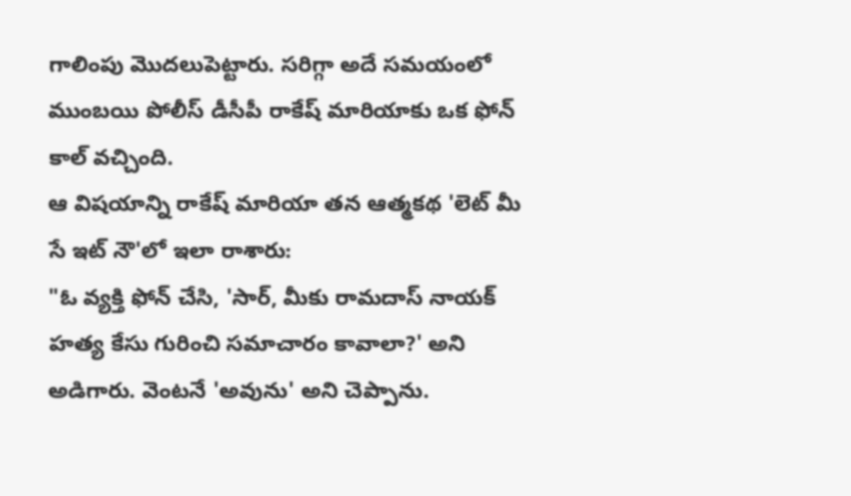గాలింపు మొదలుపెట్టారు. సరిగ్గా అదే సమయంలో ముంబయి పోలీస్ డీసీపీ రాకేష్ మారియాకు ఒక ఫోన్ కాల్ వచ్చింది.
ఆ విషయాన్ని రాకేష్ మారియా తన ఆత్మకథ 'లెట్ మీ సే ఇట్ నౌ'లో ఇలా రాశారు:
"ఓ వ్యక్తి ఫోన్ చేసి, 'సార్, మీకు రామదాస్ నాయక్ హత్య కేసు గురించి సమాచారం కావాలా?' అని అడిగారు. వెంటనే 'అవును' అని చెప్పాను.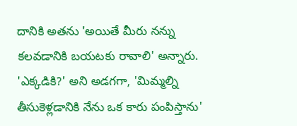దానికి అతను 'అయితే మీరు నన్ను కలవడానికి బయటకు రావాలి' అన్నారు. 'ఎక్కడికి?' అని అడగగా, 'మిమ్మల్ని తీసుకెళ్లడానికి నేను ఒక కారు పంపిస్తాను'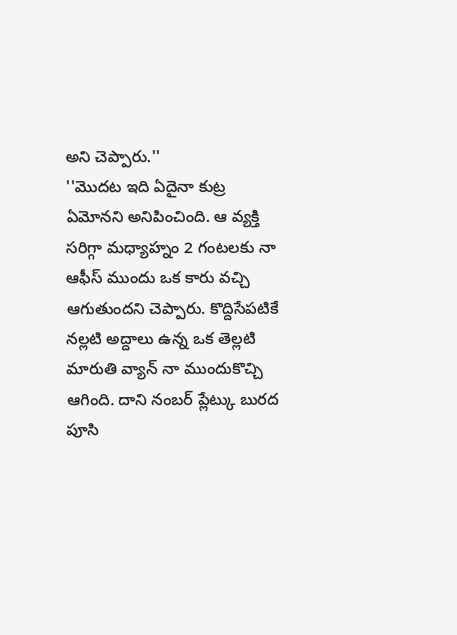అని చెప్పారు.''
''మొదట ఇది ఏదైనా కుట్ర ఏమోనని అనిపించింది. ఆ వ్యక్తి సరిగ్గా మధ్యాహ్నం 2 గంటలకు నా ఆఫీస్ ముందు ఒక కారు వచ్చి ఆగుతుందని చెప్పారు. కొద్దిసేపటికే నల్లటి అద్దాలు ఉన్న ఒక తెల్లటి మారుతి వ్యాన్ నా ముందుకొచ్చి ఆగింది. దాని నంబర్ ప్లేట్కు బురద పూసి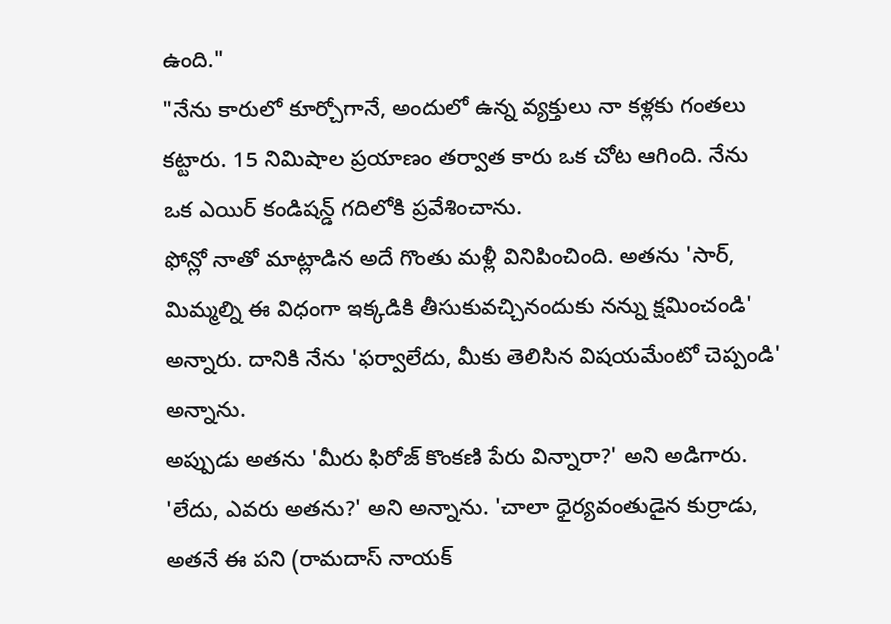ఉంది."
"నేను కారులో కూర్చోగానే, అందులో ఉన్న వ్యక్తులు నా కళ్లకు గంతలు కట్టారు. 15 నిమిషాల ప్రయాణం తర్వాత కారు ఒక చోట ఆగింది. నేను ఒక ఎయిర్ కండిషన్డ్ గదిలోకి ప్రవేశించాను.
ఫోన్లో నాతో మాట్లాడిన అదే గొంతు మళ్లీ వినిపించింది. అతను 'సార్, మిమ్మల్ని ఈ విధంగా ఇక్కడికి తీసుకువచ్చినందుకు నన్ను క్షమించండి' అన్నారు. దానికి నేను 'ఫర్వాలేదు, మీకు తెలిసిన విషయమేంటో చెప్పండి' అన్నాను.
అప్పుడు అతను 'మీరు ఫిరోజ్ కొంకణి పేరు విన్నారా?' అని అడిగారు. 'లేదు, ఎవరు అతను?' అని అన్నాను. 'చాలా ధైర్యవంతుడైన కుర్రాడు, అతనే ఈ పని (రామదాస్ నాయక్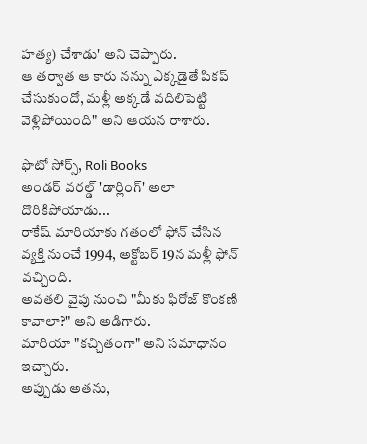హత్య) చేశాడు' అని చెప్పారు.
ఆ తర్వాత ఆ కారు నన్ను ఎక్కడైతే పికప్ చేసుకుందో, మళ్లీ అక్కడే వదిలిపెట్టి వెళ్లిపోయింది" అని ఆయన రాశారు.

ఫొటో సోర్స్, Roli Books
అండర్ వరల్డ్ 'డార్లింగ్' అలా దొరికిపోయాడు...
రాకేష్ మారియాకు గతంలో ఫోన్ చేసిన వ్యక్తి నుంచే 1994, అక్టోబర్ 19న మళ్లీ ఫోన్ వచ్చింది.
అవతలి వైపు నుంచి "మీకు ఫిరోజ్ కొంకణి కావాలా?" అని అడిగారు.
మారియా "కచ్చితంగా" అని సమాధానం ఇచ్చారు.
అప్పుడు అతను,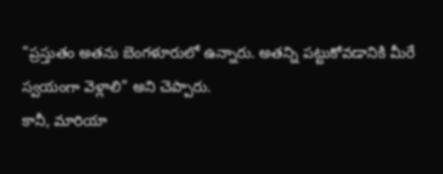"ప్రస్తుతం అతను బెంగళూరులో ఉన్నారు. అతన్ని పట్టుకోవడానికి మీరే స్వయంగా వెళ్లాలి" అని చెప్పారు.
కానీ, మారియా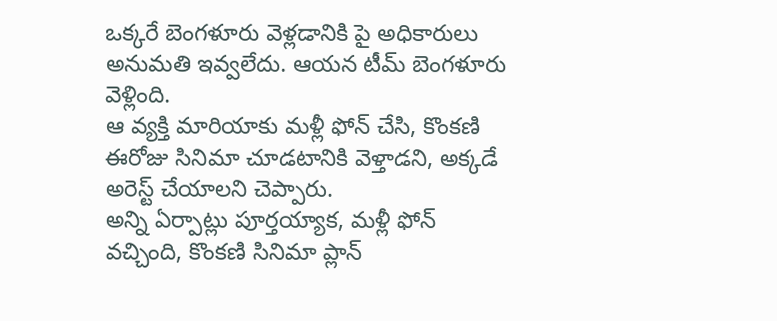ఒక్కరే బెంగళూరు వెళ్లడానికి పై అధికారులు అనుమతి ఇవ్వలేదు. ఆయన టీమ్ బెంగళూరు వెళ్లింది.
ఆ వ్యక్తి మారియాకు మళ్లీ ఫోన్ చేసి, కొంకణి ఈరోజు సినిమా చూడటానికి వెళ్తాడని, అక్కడే అరెస్ట్ చేయాలని చెప్పారు.
అన్ని ఏర్పాట్లు పూర్తయ్యాక, మళ్లీ ఫోన్ వచ్చింది, కొంకణి సినిమా ప్లాన్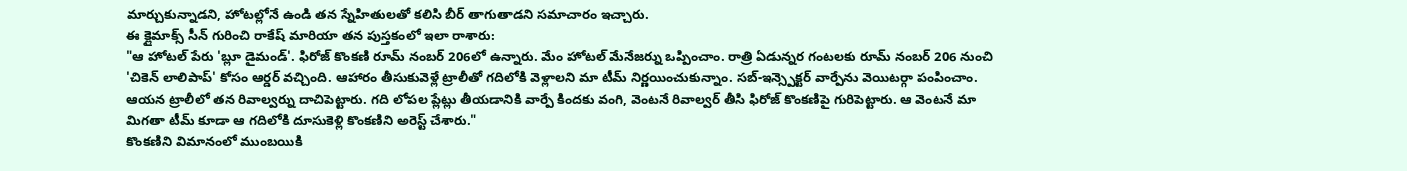మార్చుకున్నాడని, హోటల్లోనే ఉండి తన స్నేహితులతో కలిసి బీర్ తాగుతాడని సమాచారం ఇచ్చారు.
ఈ క్లైమాక్స్ సీన్ గురించి రాకేష్ మారియా తన పుస్తకంలో ఇలా రాశారు:
"ఆ హోటల్ పేరు 'బ్లూ డైమండ్'. ఫిరోజ్ కొంకణి రూమ్ నంబర్ 206లో ఉన్నారు. మేం హోటల్ మేనేజర్ను ఒప్పించాం. రాత్రి ఏడున్నర గంటలకు రూమ్ నంబర్ 206 నుంచి 'చికెన్ లాలిపాప్' కోసం ఆర్డర్ వచ్చింది. ఆహారం తీసుకువెళ్లే ట్రాలీతో గదిలోకి వెళ్లాలని మా టీమ్ నిర్ణయించుకున్నాం. సబ్-ఇన్స్పెక్టర్ వార్పేను వెయిటర్గా పంపించాం. ఆయన ట్రాలీలో తన రివాల్వర్ను దాచిపెట్టారు. గది లోపల ప్లేట్లు తీయడానికి వార్పే కిందకు వంగి, వెంటనే రివాల్వర్ తీసి ఫిరోజ్ కొంకణిపై గురిపెట్టారు. ఆ వెంటనే మా మిగతా టీమ్ కూడా ఆ గదిలోకి దూసుకెళ్లి కొంకణిని అరెస్ట్ చేశారు."
కొంకణిని విమానంలో ముంబయికి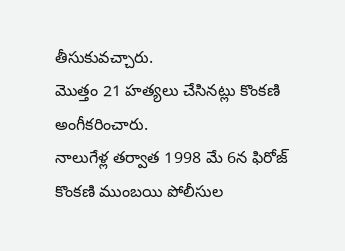తీసుకువచ్చారు.
మొత్తం 21 హత్యలు చేసినట్లు కొంకణి అంగీకరించారు.
నాలుగేళ్ల తర్వాత 1998 మే 6న ఫిరోజ్ కొంకణి ముంబయి పోలీసుల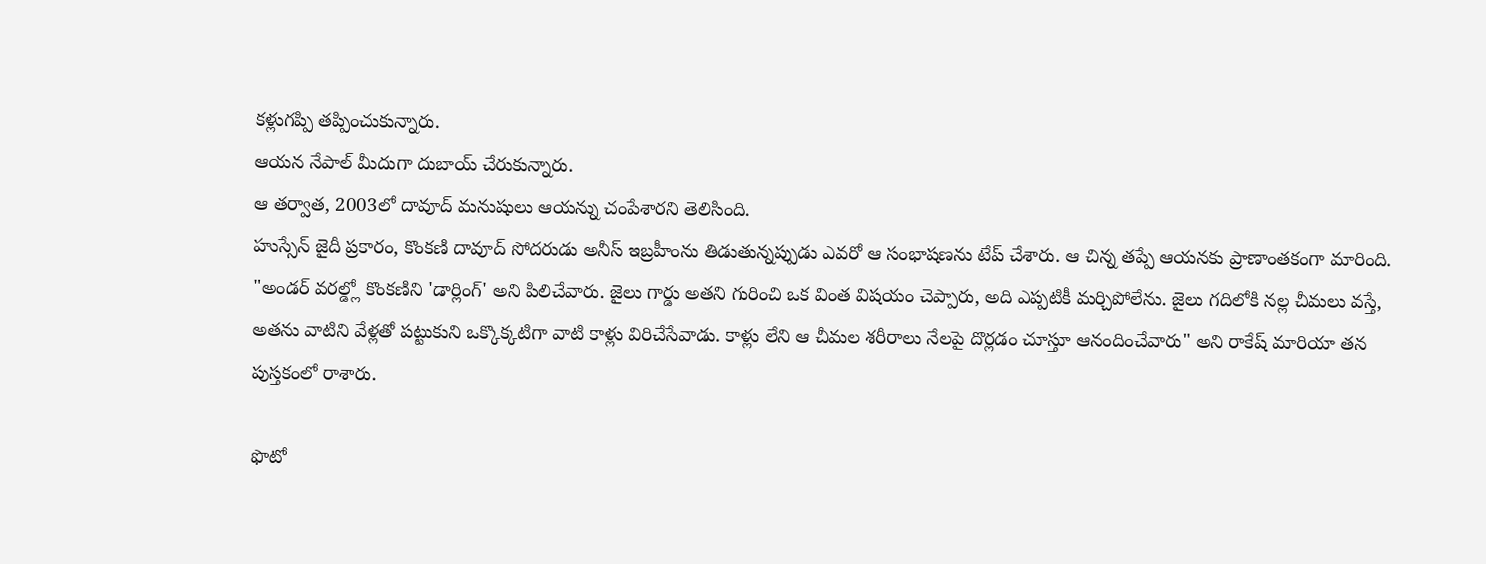కళ్లుగప్పి తప్పించుకున్నారు.
ఆయన నేపాల్ మీదుగా దుబాయ్ చేరుకున్నారు.
ఆ తర్వాత, 2003లో దావూద్ మనుషులు ఆయన్ను చంపేశారని తెలిసింది.
హుస్సేన్ జైదీ ప్రకారం, కొంకణి దావూద్ సోదరుడు అనీస్ ఇబ్రహీంను తిడుతున్నప్పుడు ఎవరో ఆ సంభాషణను టేప్ చేశారు. ఆ చిన్న తప్పే ఆయనకు ప్రాణాంతకంగా మారింది.
"అండర్ వరల్డ్లో కొంకణిని 'డార్లింగ్' అని పిలిచేవారు. జైలు గార్డు అతని గురించి ఒక వింత విషయం చెప్పారు, అది ఎప్పటికీ మర్చిపోలేను. జైలు గదిలోకి నల్ల చీమలు వస్తే, అతను వాటిని వేళ్లతో పట్టుకుని ఒక్కొక్కటిగా వాటి కాళ్లు విరిచేసేవాడు. కాళ్లు లేని ఆ చీమల శరీరాలు నేలపై దొర్లడం చూస్తూ ఆనందించేవారు" అని రాకేష్ మారియా తన పుస్తకంలో రాశారు.

ఫొటో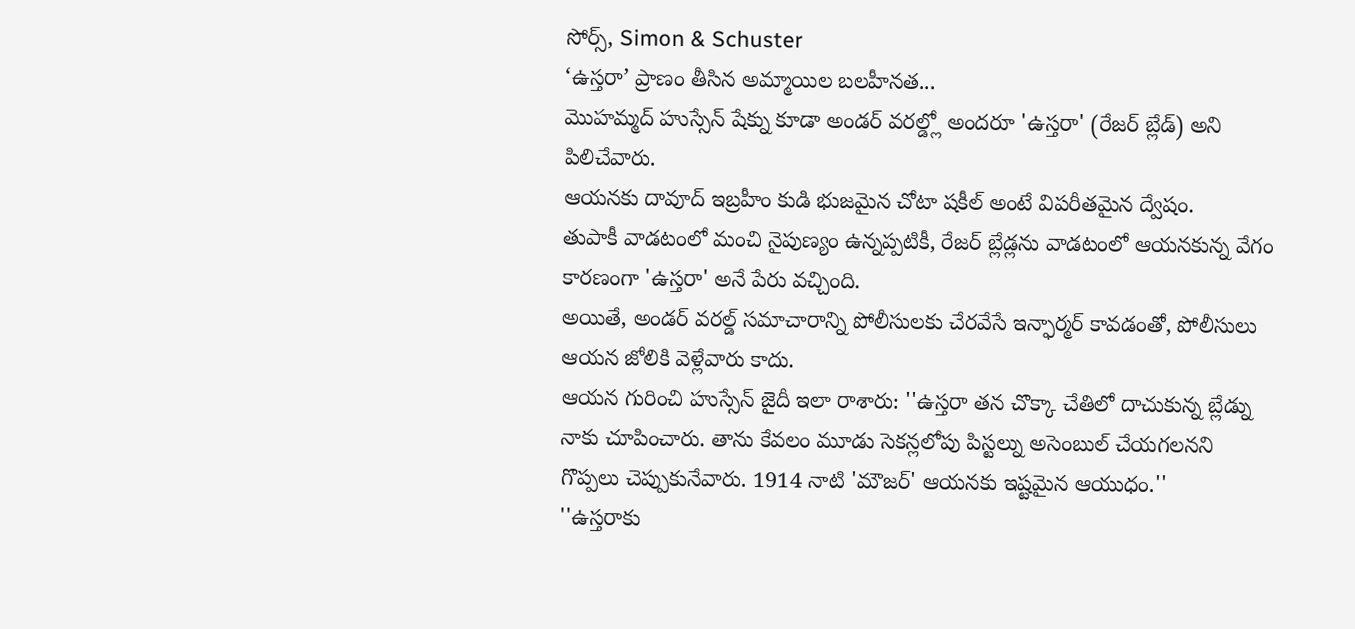సోర్స్, Simon & Schuster
‘ఉస్తరా’ ప్రాణం తీసిన అమ్మాయిల బలహీనత...
మొహమ్మద్ హుస్సేన్ షేక్ను కూడా అండర్ వరల్డ్లో అందరూ 'ఉస్తరా' (రేజర్ బ్లేడ్) అని పిలిచేవారు.
ఆయనకు దావూద్ ఇబ్రహీం కుడి భుజమైన చోటా షకీల్ అంటే విపరీతమైన ద్వేషం.
తుపాకీ వాడటంలో మంచి నైపుణ్యం ఉన్నప్పటికీ, రేజర్ బ్లేడ్లను వాడటంలో ఆయనకున్న వేగం కారణంగా 'ఉస్తరా' అనే పేరు వచ్చింది.
అయితే, అండర్ వరల్డ్ సమాచారాన్ని పోలీసులకు చేరవేసే ఇన్ఫార్మర్ కావడంతో, పోలీసులు ఆయన జోలికి వెళ్లేవారు కాదు.
ఆయన గురించి హుస్సేన్ జైదీ ఇలా రాశారు: ''ఉస్తరా తన చొక్కా చేతిలో దాచుకున్న బ్లేడ్ను నాకు చూపించారు. తాను కేవలం మూడు సెకన్లలోపు పిస్టల్ను అసెంబుల్ చేయగలనని గొప్పలు చెప్పుకునేవారు. 1914 నాటి 'మౌజర్' ఆయనకు ఇష్టమైన ఆయుధం.''
''ఉస్తరాకు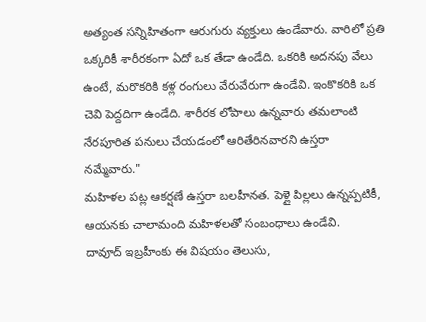అత్యంత సన్నిహితంగా ఆరుగురు వ్యక్తులు ఉండేవారు. వారిలో ప్రతి ఒక్కరికీ శారీరకంగా ఏదో ఒక తేడా ఉండేది. ఒకరికి అదనపు వేలు ఉంటే, మరొకరికి కళ్ల రంగులు వేరువేరుగా ఉండేవి. ఇంకొకరికి ఒక చెవి పెద్దదిగా ఉండేది. శారీరక లోపాలు ఉన్నవారు తమలాంటి నేరపూరిత పనులు చేయడంలో ఆరితేరినవారని ఉస్తరా నమ్మేవారు."
మహిళల పట్ల ఆకర్షణే ఉస్తరా బలహీనత. పెళ్లై పిల్లలు ఉన్నప్పటికీ, ఆయనకు చాలామంది మహిళలతో సంబంధాలు ఉండేవి.
దావూద్ ఇబ్రహీంకు ఈ విషయం తెలుసు,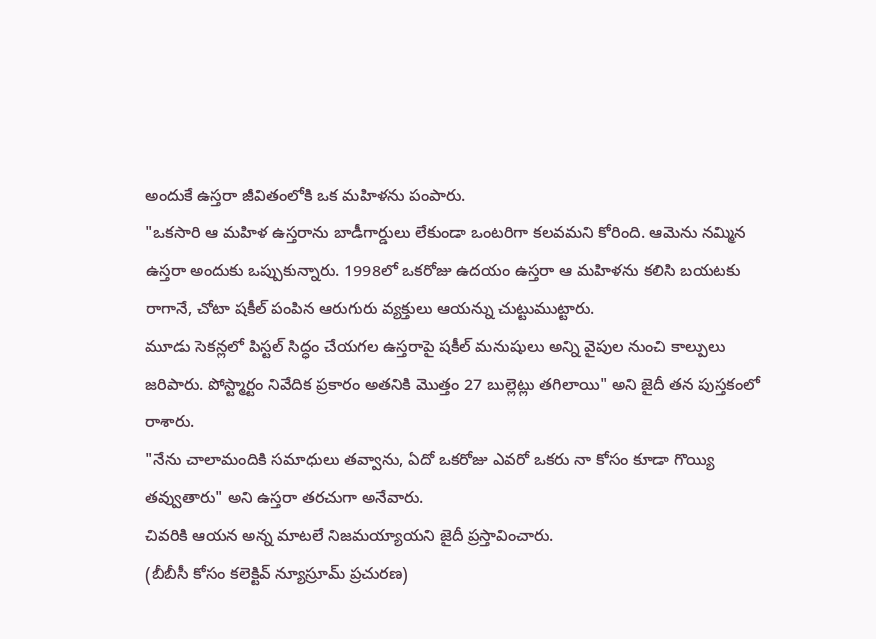అందుకే ఉస్తరా జీవితంలోకి ఒక మహిళను పంపారు.
"ఒకసారి ఆ మహిళ ఉస్తరాను బాడీగార్డులు లేకుండా ఒంటరిగా కలవమని కోరింది. ఆమెను నమ్మిన ఉస్తరా అందుకు ఒప్పుకున్నారు. 1998లో ఒకరోజు ఉదయం ఉస్తరా ఆ మహిళను కలిసి బయటకు రాగానే, చోటా షకీల్ పంపిన ఆరుగురు వ్యక్తులు ఆయన్ను చుట్టుముట్టారు.
మూడు సెకన్లలో పిస్టల్ సిద్ధం చేయగల ఉస్తరాపై షకీల్ మనుషులు అన్ని వైపుల నుంచి కాల్పులు జరిపారు. పోస్ట్మార్టం నివేదిక ప్రకారం అతనికి మొత్తం 27 బుల్లెట్లు తగిలాయి" అని జైదీ తన పుస్తకంలో రాశారు.
"నేను చాలామందికి సమాధులు తవ్వాను, ఏదో ఒకరోజు ఎవరో ఒకరు నా కోసం కూడా గొయ్యి తవ్వుతారు" అని ఉస్తరా తరచుగా అనేవారు.
చివరికి ఆయన అన్న మాటలే నిజమయ్యాయని జైదీ ప్రస్తావించారు.
(బీబీసీ కోసం కలెక్టివ్ న్యూస్రూమ్ ప్రచురణ)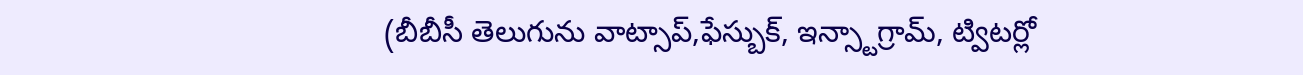(బీబీసీ తెలుగును వాట్సాప్,ఫేస్బుక్, ఇన్స్టాగ్రామ్, ట్విటర్లో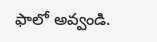ఫాలో అవ్వండి.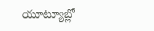యూట్యూబ్లో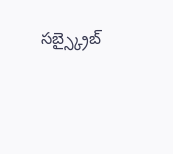సబ్స్క్రైబ్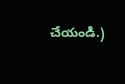చేయండి.)